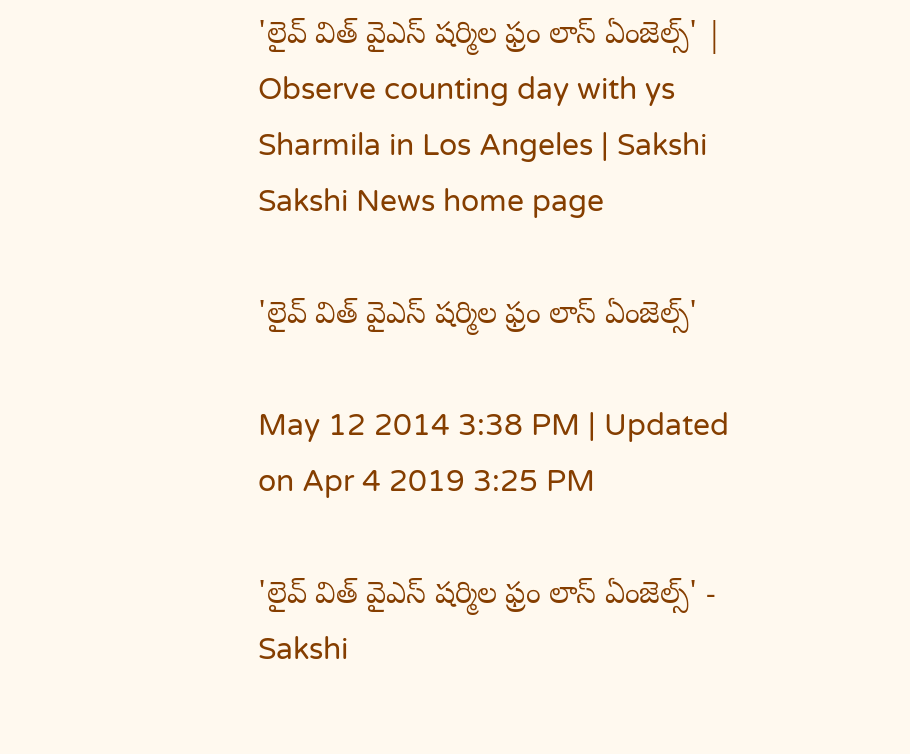'లైవ్ విత్ వైఎస్ షర్మిల ఫ్రం లాస్ ఏంజెల్స్' | Observe counting day with ys Sharmila in Los Angeles | Sakshi
Sakshi News home page

'లైవ్ విత్ వైఎస్ షర్మిల ఫ్రం లాస్ ఏంజెల్స్'

May 12 2014 3:38 PM | Updated on Apr 4 2019 3:25 PM

'లైవ్ విత్ వైఎస్ షర్మిల ఫ్రం లాస్ ఏంజెల్స్' - Sakshi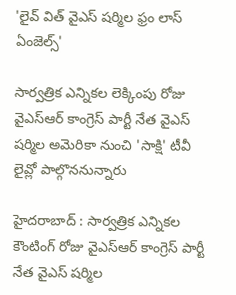'లైవ్ విత్ వైఎస్ షర్మిల ఫ్రం లాస్ ఏంజెల్స్'

సార్వత్రిక ఎన్నికల లెక్కింపు రోజు వైఎస్ఆర్ కాంగ్రెస్ పార్టీ నేత వైఎస్ షర్మిల అమెరికా నుంచి 'సాక్షి' టీవీ లైవ్లో పాల్గొననున్నారు

హైదరాబాద్ : సార్వత్రిక ఎన్నికల కౌంటింగ్ రోజు వైఎస్ఆర్ కాంగ్రెస్ పార్టీ నేత వైఎస్ షర్మిల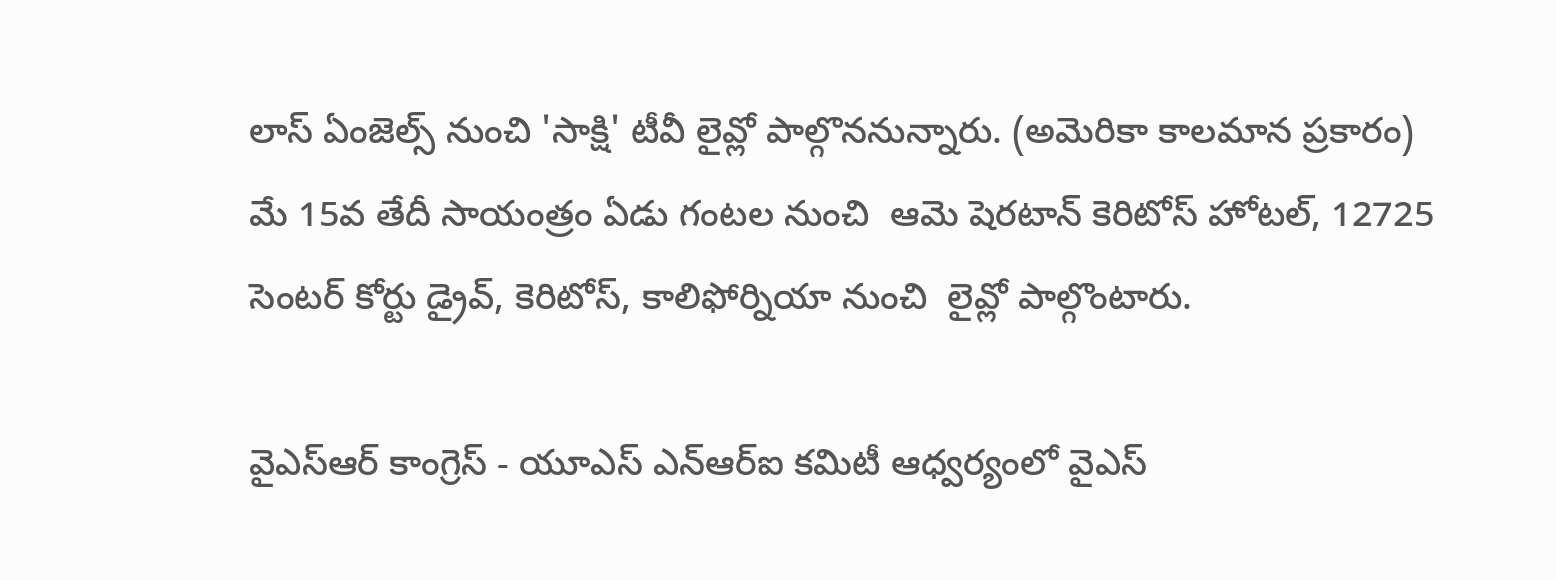లాస్ ఏంజెల్స్ నుంచి 'సాక్షి' టీవీ లైవ్లో పాల్గొననున్నారు. (అమెరికా కాలమాన ప్రకారం) మే 15వ తేదీ సాయంత్రం ఏడు గంటల నుంచి  ఆమె షెరటాన్ కెరిటోస్ హోటల్, 12725 సెంటర్ కోర్టు డ్రైవ్, కెరిటోస్, కాలిఫోర్నియా నుంచి  లైవ్లో పాల్గొంటారు.

వైఎస్‌ఆర్ కాంగ్రెస్ - యూఎస్ ఎన్‌ఆర్‌ఐ కమిటీ ఆధ్వర్యంలో వైఎస్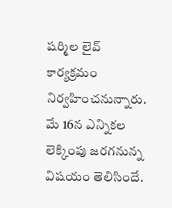షర్మిల లైవ్ కార్యక్రమం నిర్వహించనున్నారు. మే 16న ఎన్నికల లెక్కింపు జరగనున్న విషయం తెలిసిందే.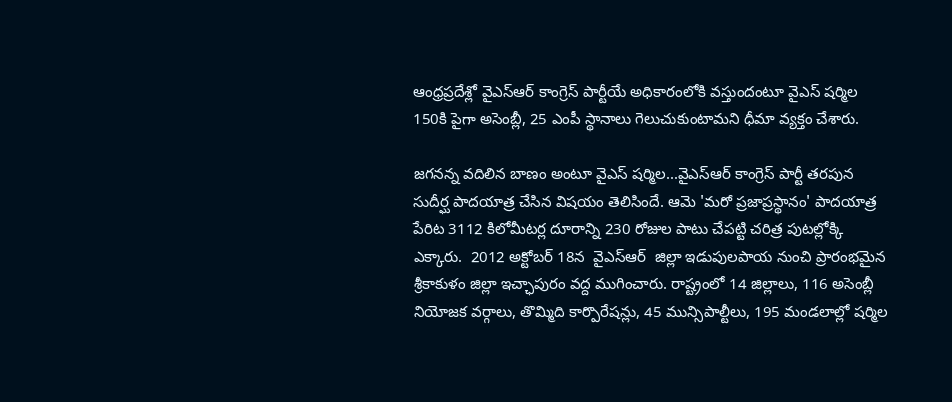ఆంధ్రప్రదేశ్లో వైఎస్ఆర్ కాంగ్రెస్ పార్టీయే అధికారంలోకి వస్తుందంటూ వైఎస్ షర్మిల 150కి పైగా అసెంబ్లీ, 25 ఎంపీ స్థానాలు గెలుచుకుంటామని ధీమా వ్యక్తం చేశారు.

జగనన్న వదిలిన బాణం అంటూ వైఎస్ షర్మిల...వైఎస్ఆర్ కాంగ్రెస్ పార్టీ తరపున సుదీర్ఘ పాదయాత్ర చేసిన విషయం తెలిసిందే. ఆమె 'మరో ప్రజాప్రస్థానం' పాదయాత్ర పేరిట 3112 కిలోమీటర్ల దూరాన్ని 230 రోజుల పాటు చేపట్టి చరిత్ర పుటల్లోక్కి ఎక్కారు.  2012 అక్టోబర్ 18న  వైఎస్ఆర్  జిల్లా ఇడుపులపాయ నుంచి ప్రారంభమైన  శ్రీకాకుళం జిల్లా ఇచ్ఛాపురం వద్ద ముగించారు. రాష్ట్రంలో 14 జిల్లాలు, 116 అసెంబ్లీ నియోజక వర్గాలు, తొమ్మిది కార్పొరేషన్లు, 45 మున్సిపాల్టీలు, 195 మండలాల్లో షర్మిల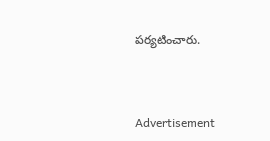పర్యటించారు.



Advertisement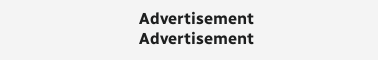Advertisement
Advertisement